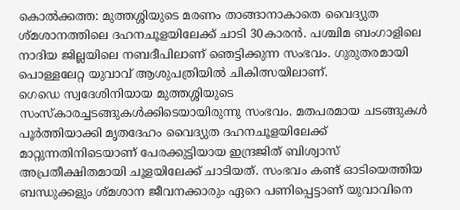കൊൽക്കത്ത: മുത്തശ്ശിയുടെ മരണം താങ്ങാനാകാതെ വൈദ്യുത ശ്മശാനത്തിലെ ദഹനചൂളയിലേക്ക് ചാടി 30കാരൻ. പശ്ചിമ ബംഗാളിലെ നാദിയ ജില്ലയിലെ നബദീപിലാണ് ഞെട്ടിക്കുന്ന സംഭവം. ഗുരുതരമായി പൊള്ളലേറ്റ യുവാവ് ആശുപത്രിയിൽ ചികിത്സയിലാണ്.
ഗെഡെ സ്വദേശിനിയായ മുത്തശ്ശിയുടെ സംസ്കാരച്ചടങ്ങുകൾക്കിടെയായിരുന്നു സംഭവം. മതപരമായ ചടങ്ങുകൾ പൂർത്തിയാക്കി മൃതദേഹം വൈദ്യുത ദഹനചൂളയിലേക്ക് മാറ്റുന്നതിനിടെയാണ് പേരക്കുട്ടിയായ ഇന്ദ്രജിത് ബിശ്വാസ് അപ്രതീക്ഷിതമായി ചൂളയിലേക്ക് ചാടിയത്. സംഭവം കണ്ട് ഓടിയെത്തിയ ബന്ധുക്കളും ശ്മശാന ജീവനക്കാരും ഏറെ പണിപ്പെട്ടാണ് യുവാവിനെ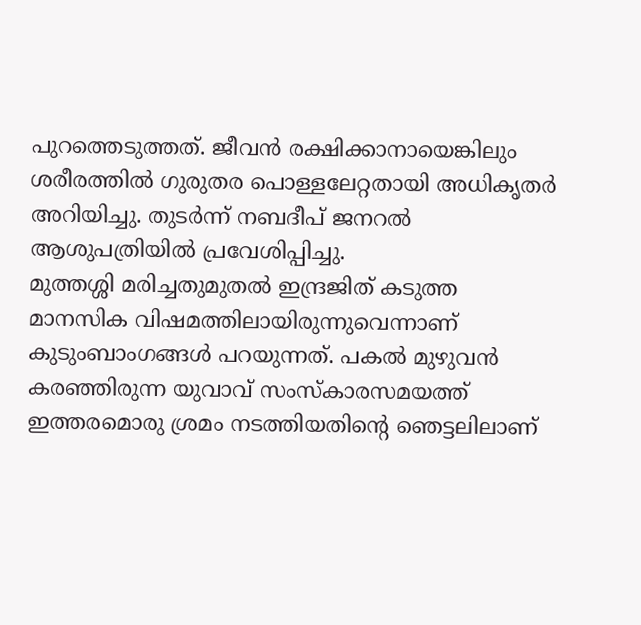പുറത്തെടുത്തത്. ജീവൻ രക്ഷിക്കാനായെങ്കിലും ശരീരത്തിൽ ഗുരുതര പൊള്ളലേറ്റതായി അധികൃതർ അറിയിച്ചു. തുടർന്ന് നബദീപ് ജനറൽ ആശുപത്രിയിൽ പ്രവേശിപ്പിച്ചു.
മുത്തശ്ശി മരിച്ചതുമുതൽ ഇന്ദ്രജിത് കടുത്ത മാനസിക വിഷമത്തിലായിരുന്നുവെന്നാണ് കുടുംബാംഗങ്ങൾ പറയുന്നത്. പകൽ മുഴുവൻ കരഞ്ഞിരുന്ന യുവാവ് സംസ്കാരസമയത്ത് ഇത്തരമൊരു ശ്രമം നടത്തിയതിന്റെ ഞെട്ടലിലാണ്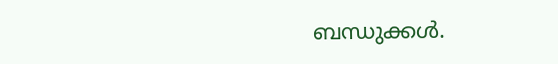ബന്ധുക്കൾ.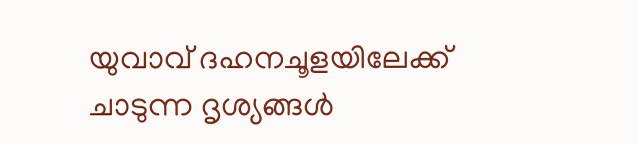യുവാവ് ദഹനചൂളയിലേക്ക് ചാടുന്ന ദൃശ്യങ്ങൾ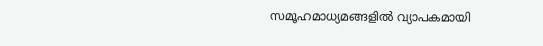സമൂഹമാധ്യമങ്ങളിൽ വ്യാപകമായി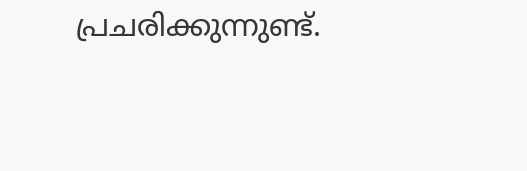പ്രചരിക്കുന്നുണ്ട്.